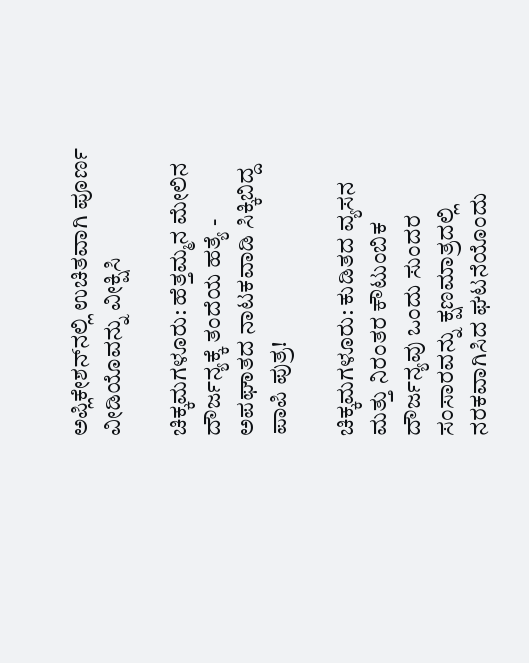ಅಪ್ಲಿಕೇಶನ್‌ನಲ್ಲಿ ಉಚಿತವಾಗಿ ಪೂರ್ಣ ವೀಡಿಯೊವನ್ನು ವೀಕ್ಷಿಸಿ

ಚಿಕ್ಕಮಗಳೂರು: ಹೆತ್ತಮ್ಮನ ಮೇಲಿನ ದೌರ್ಜನ್ಯಕ್ಕೆ ತಂದೆಯ ಹತ್ಯೆ - ಅಪಘಾತದ ನಾಟಕವಾಡಿ ಸಿಕ್ಕಿಬಿದ್ದ ಪಾಪಿ ಪುತ್ರ!

ಚಿಕ್ಕಮಗಳೂರು: ಕುಡಿತದ ವ್ಯಸನ ಮತ್ತು ನಿರಂತರ ಕೌಟುಂಬಿಕ ದೌರ್ಜನ್ಯವು ಒಂದು ಸುಂದರ ಸಂಸಾರವನ್ನು ಕ್ಷಣಮಾತ್ರದಲ್ಲಿ ನರಕವಾಗಿಸಿದ ಘಟನೆಯೊಂದು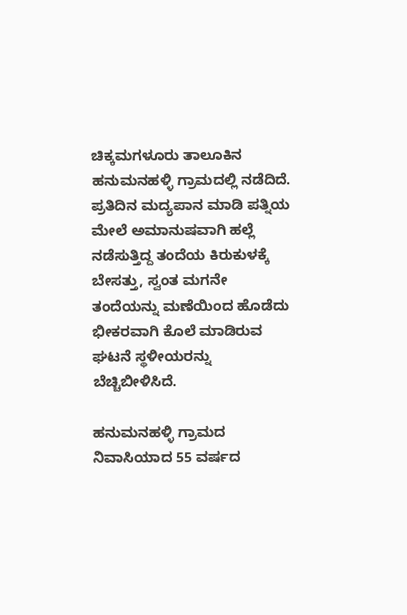ಚಿಕ್ಕಮಗಳೂರು ತಾಲೂಕಿನ ಹನುಮನಹಳ್ಳಿ ಗ್ರಾಮದಲ್ಲಿ ನಡೆದಿದೆ. ಪ್ರತಿದಿನ ಮದ್ಯಪಾನ ಮಾಡಿ ಪತ್ನಿಯ ಮೇಲೆ ಅಮಾನುಷವಾಗಿ ಹಲ್ಲೆ ನಡೆಸುತ್ತಿದ್ದ ತಂದೆಯ ಕಿರುಕುಳಕ್ಕೆ ಬೇಸತ್ತು, ಸ್ವಂತ ಮಗನೇ ತಂದೆಯನ್ನು ಮಣೆಯಿಂದ ಹೊಡೆದು ಭೀಕರವಾಗಿ ಕೊಲೆ ಮಾಡಿರುವ ಘಟನೆ ಸ್ಥಳೀಯರನ್ನು ಬೆಚ್ಚಿಬೀಳಿಸಿದೆ.

ಹನುಮನಹಳ್ಳಿ ಗ್ರಾಮದ ನಿವಾಸಿಯಾದ 55 ವರ್ಷದ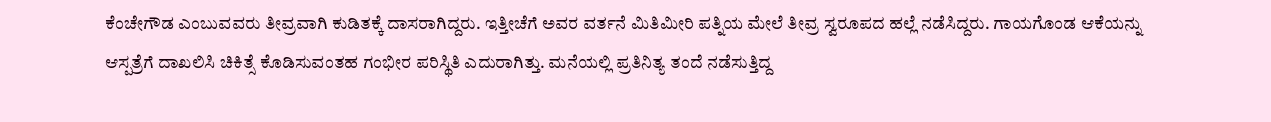ಕೆಂಚೇಗೌಡ ಎಂಬುವವರು ತೀವ್ರವಾಗಿ ಕುಡಿತಕ್ಕೆ ದಾಸರಾಗಿದ್ದರು. ಇತ್ತೀಚೆಗೆ ಅವರ ವರ್ತನೆ ಮಿತಿಮೀರಿ ಪತ್ನಿಯ ಮೇಲೆ ತೀವ್ರ ಸ್ವರೂಪದ ಹಲ್ಲೆ ನಡೆಸಿದ್ದರು. ಗಾಯಗೊಂಡ ಆಕೆಯನ್ನು ಆಸ್ಪತ್ರೆಗೆ ದಾಖಲಿಸಿ ಚಿಕಿತ್ಸೆ ಕೊಡಿಸುವಂತಹ ಗಂಭೀರ ಪರಿಸ್ಥಿತಿ ಎದುರಾಗಿತ್ತು. ಮನೆಯಲ್ಲಿ ಪ್ರತಿನಿತ್ಯ ತಂದೆ ನಡೆಸುತ್ತಿದ್ದ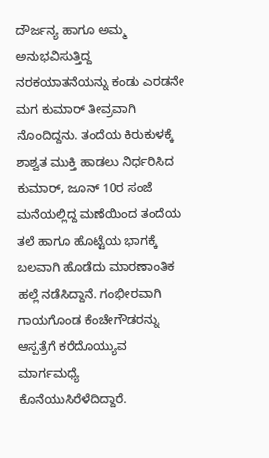ದೌರ್ಜನ್ಯ ಹಾಗೂ ಅಮ್ಮ ಅನುಭವಿಸುತ್ತಿದ್ದ ನರಕಯಾತನೆಯನ್ನು ಕಂಡು ಎರಡನೇ ಮಗ ಕುಮಾರ್ ತೀವ್ರವಾಗಿ ನೊಂದಿದ್ದನು. ತಂದೆಯ ಕಿರುಕುಳಕ್ಕೆ ಶಾಶ್ವತ ಮುಕ್ತಿ ಹಾಡಲು ನಿರ್ಧರಿಸಿದ ಕುಮಾರ್, ಜೂನ್ 10ರ ಸಂಜೆ ಮನೆಯಲ್ಲಿದ್ದ ಮಣೆಯಿಂದ ತಂದೆಯ ತಲೆ ಹಾಗೂ ಹೊಟ್ಟೆಯ ಭಾಗಕ್ಕೆ ಬಲವಾಗಿ ಹೊಡೆದು ಮಾರಣಾಂತಿಕ ಹಲ್ಲೆ ನಡೆಸಿದ್ದಾನೆ. ಗಂಭೀರವಾಗಿ ಗಾಯಗೊಂಡ ಕೆಂಚೇಗೌಡರನ್ನು ಆಸ್ಪತ್ರೆಗೆ ಕರೆದೊಯ್ಯುವ ಮಾರ್ಗಮಧ್ಯೆ ಕೊನೆಯುಸಿರೆಳೆದಿದ್ದಾರೆ.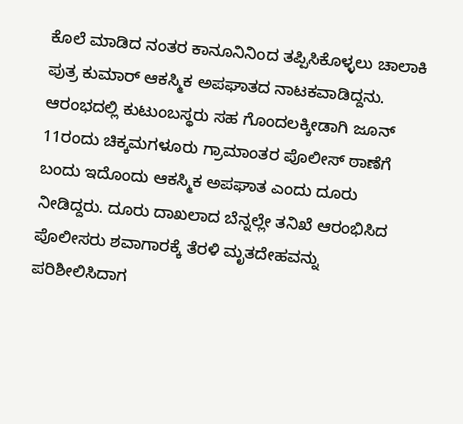ಕೊಲೆ ಮಾಡಿದ ನಂತರ ಕಾನೂನಿನಿಂದ ತಪ್ಪಿಸಿಕೊಳ್ಳಲು ಚಾಲಾಕಿ ಪುತ್ರ ಕುಮಾರ್ ಆಕಸ್ಮಿಕ ಅಪಘಾತದ ನಾಟಕವಾಡಿದ್ದನು. ಆರಂಭದಲ್ಲಿ ಕುಟುಂಬಸ್ಥರು ಸಹ ಗೊಂದಲಕ್ಕೀಡಾಗಿ ಜೂನ್ 11ರಂದು ಚಿಕ್ಕಮಗಳೂರು ಗ್ರಾಮಾಂತರ ಪೊಲೀಸ್ ಠಾಣೆಗೆ ಬಂದು ಇದೊಂದು ಆಕಸ್ಮಿಕ ಅಪಘಾತ ಎಂದು ದೂರು ನೀಡಿದ್ದರು. ದೂರು ದಾಖಲಾದ ಬೆನ್ನಲ್ಲೇ ತನಿಖೆ ಆರಂಭಿಸಿದ ಪೊಲೀಸರು ಶವಾಗಾರಕ್ಕೆ ತೆರಳಿ ಮೃತದೇಹವನ್ನು ಪರಿಶೀಲಿಸಿದಾಗ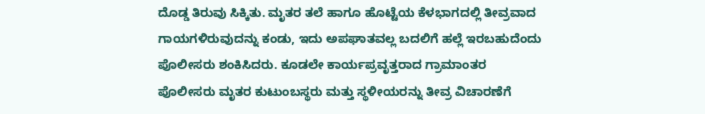ದೊಡ್ಡ ತಿರುವು ಸಿಕ್ಕಿತು. ಮೃತರ ತಲೆ ಹಾಗೂ ಹೊಟ್ಟೆಯ ಕೆಳಭಾಗದಲ್ಲಿ ತೀವ್ರವಾದ ಗಾಯಗಳಿರುವುದನ್ನು ಕಂಡು, ಇದು ಅಪಘಾತವಲ್ಲ ಬದಲಿಗೆ ಹಲ್ಲೆ ಇರಬಹುದೆಂದು ಪೊಲೀಸರು ಶಂಕಿಸಿದರು. ಕೂಡಲೇ ಕಾರ್ಯಪ್ರವೃತ್ತರಾದ ಗ್ರಾಮಾಂತರ ಪೊಲೀಸರು ಮೃತರ ಕುಟುಂಬಸ್ಥರು ಮತ್ತು ಸ್ಥಳೀಯರನ್ನು ತೀವ್ರ ವಿಚಾರಣೆಗೆ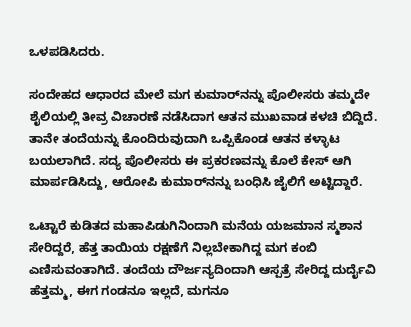ಒಳಪಡಿಸಿದರು.

ಸಂದೇಹದ ಆಧಾರದ ಮೇಲೆ ಮಗ ಕುಮಾರ್‌ನನ್ನು ಪೊಲೀಸರು ತಮ್ಮದೇ ಶೈಲಿಯಲ್ಲಿ ತೀವ್ರ ವಿಚಾರಣೆ ನಡೆಸಿದಾಗ ಆತನ ಮುಖವಾಡ ಕಳಚಿ ಬಿದ್ದಿದೆ. ತಾನೇ ತಂದೆಯನ್ನು ಕೊಂದಿರುವುದಾಗಿ ಒಪ್ಪಿಕೊಂಡ ಆತನ ಕಳ್ಳಾಟ ಬಯಲಾಗಿದೆ. ಸದ್ಯ ಪೊಲೀಸರು ಈ ಪ್ರಕರಣವನ್ನು ಕೊಲೆ ಕೇಸ್ ಆಗಿ ಮಾರ್ಪಡಿಸಿದ್ದು, ಆರೋಪಿ ಕುಮಾರ್‌ನನ್ನು ಬಂಧಿಸಿ ಜೈಲಿಗೆ ಅಟ್ಟಿದ್ದಾರೆ.

ಒಟ್ಟಾರೆ ಕುಡಿತದ ಮಹಾಪಿಡುಗಿನಿಂದಾಗಿ ಮನೆಯ ಯಜಮಾನ ಸ್ಮಶಾನ ಸೇರಿದ್ದರೆ, ಹೆತ್ತ ತಾಯಿಯ ರಕ್ಷಣೆಗೆ ನಿಲ್ಲಬೇಕಾಗಿದ್ದ ಮಗ ಕಂಬಿ ಎಣಿಸುವಂತಾಗಿದೆ. ತಂದೆಯ ದೌರ್ಜನ್ಯದಿಂದಾಗಿ ಆಸ್ಪತ್ರೆ ಸೇರಿದ್ದ ದುರ್ದೈವಿ ಹೆತ್ತಮ್ಮ, ಈಗ ಗಂಡನೂ ಇಲ್ಲದೆ, ಮಗನೂ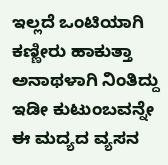ಇಲ್ಲದೆ ಒಂಟಿಯಾಗಿ ಕಣ್ಣೀರು ಹಾಕುತ್ತಾ ಅನಾಥಳಾಗಿ ನಿಂತಿದ್ದು ಇಡೀ ಕುಟುಂಬವನ್ನೇ ಈ ಮದ್ಯದ ವ್ಯಸನ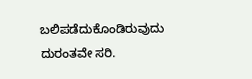ಬಲಿಪಡೆದುಕೊಂಡಿರುವುದು ದುರಂತವೇ ಸರಿ.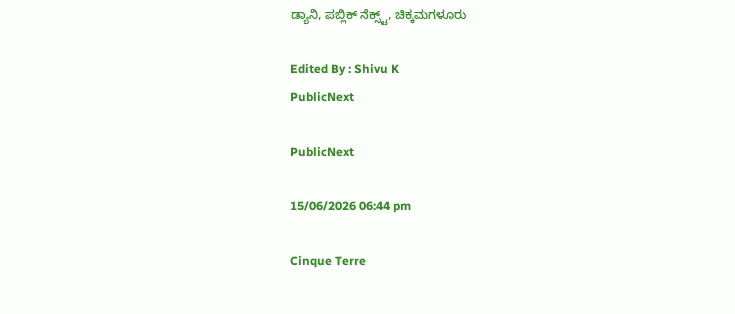ಡ್ಯಾನಿ, ಪಬ್ಲಿಕ್ ನೆಕ್ಸ್ಟ್, ಚಿಕ್ಕಮಗಳೂರು

Edited By : Shivu K
PublicNext

PublicNext

15/06/2026 06:44 pm

Cinque Terre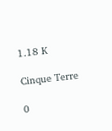1.18 K

Cinque Terre

0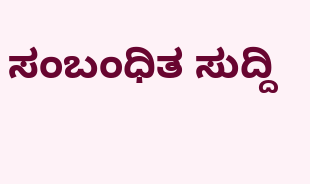ಸಂಬಂಧಿತ ಸುದ್ದಿ